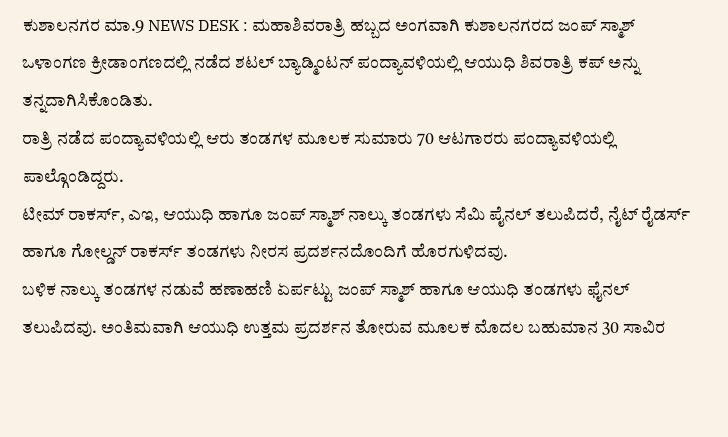ಕುಶಾಲನಗರ ಮಾ.9 NEWS DESK : ಮಹಾಶಿವರಾತ್ರಿ ಹಬ್ಬದ ಅಂಗವಾಗಿ ಕುಶಾಲನಗರದ ಜಂಪ್ ಸ್ಮಾಶ್ ಒಳಾಂಗಣ ಕ್ರೀಡಾಂಗಣದಲ್ಲಿ ನಡೆದ ಶಟಲ್ ಬ್ಯಾಡ್ಮಿಂಟನ್ ಪಂದ್ಯಾವಳಿಯಲ್ಲಿ ಆಯುಧಿ ಶಿವರಾತ್ರಿ ಕಪ್ ಅನ್ನು ತನ್ನದಾಗಿಸಿಕೊಂಡಿತು.
ರಾತ್ರಿ ನಡೆದ ಪಂದ್ಯಾವಳಿಯಲ್ಲಿ ಆರು ತಂಡಗಳ ಮೂಲಕ ಸುಮಾರು 70 ಆಟಗಾರರು ಪಂದ್ಯಾವಳಿಯಲ್ಲಿ ಪಾಲ್ಗೊಂಡಿದ್ದರು.
ಟೀಮ್ ರಾಕರ್ಸ್, ಎಇ, ಆಯುಧಿ ಹಾಗೂ ಜಂಪ್ ಸ್ಮಾಶ್ ನಾಲ್ಕು ತಂಡಗಳು ಸೆಮಿ ಪೈನಲ್ ತಲುಪಿದರೆ, ನೈಟ್ ರೈಡರ್ಸ್ ಹಾಗೂ ಗೋಲ್ಡನ್ ರಾಕರ್ಸ್ ತಂಡಗಳು ನೀರಸ ಪ್ರದರ್ಶನದೊಂದಿಗೆ ಹೊರಗುಳಿದವು.
ಬಳಿಕ ನಾಲ್ಕು ತಂಡಗಳ ನಡುವೆ ಹಣಾಹಣಿ ಏರ್ಪಟ್ಟು ಜಂಪ್ ಸ್ಮಾಶ್ ಹಾಗೂ ಆಯುಧಿ ತಂಡಗಳು ಫೈನಲ್ ತಲುಪಿದವು. ಅಂತಿಮವಾಗಿ ಆಯುಧಿ ಉತ್ತಮ ಪ್ರದರ್ಶನ ತೋರುವ ಮೂಲಕ ಮೊದಲ ಬಹುಮಾನ 30 ಸಾವಿರ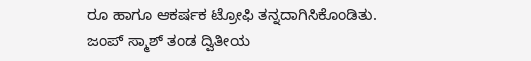ರೂ ಹಾಗೂ ಆಕರ್ಷಕ ಟ್ರೋಫಿ ತನ್ನದಾಗಿಸಿಕೊಂಡಿತು.
ಜಂಪ್ ಸ್ಮಾಶ್ ತಂಡ ದ್ವಿತೀಯ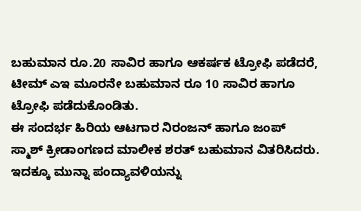ಬಹುಮಾನ ರೂ.20 ಸಾವಿರ ಹಾಗೂ ಆಕರ್ಷಕ ಟ್ರೋಫಿ ಪಡೆದರೆ, ಟೀಮ್ ಎಇ ಮೂರನೇ ಬಹುಮಾನ ರೂ 10 ಸಾವಿರ ಹಾಗೂ ಟ್ರೋಫಿ ಪಡೆದುಕೊಂಡಿತು.
ಈ ಸಂದರ್ಭ ಹಿರಿಯ ಆಟಗಾರ ನಿರಂಜನ್ ಹಾಗೂ ಜಂಪ್ ಸ್ಮಾಶ್ ಕ್ರೀಡಾಂಗಣದ ಮಾಲೀಕ ಶರತ್ ಬಹುಮಾನ ವಿತರಿಸಿದರು.
ಇದಕ್ಕೂ ಮುನ್ನಾ ಪಂದ್ಯಾವಳಿಯನ್ನು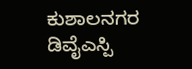ಕುಶಾಲನಗರ ಡಿವೈಎಸ್ಪಿ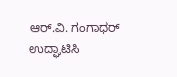ಆರ್.ವಿ. ಗಂಗಾಧರ್ ಉದ್ಘಾಟಿಸಿ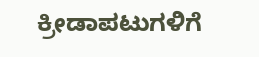ಕ್ರೀಡಾಪಟುಗಳಿಗೆ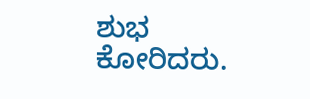ಶುಭ ಕೋರಿದರು.